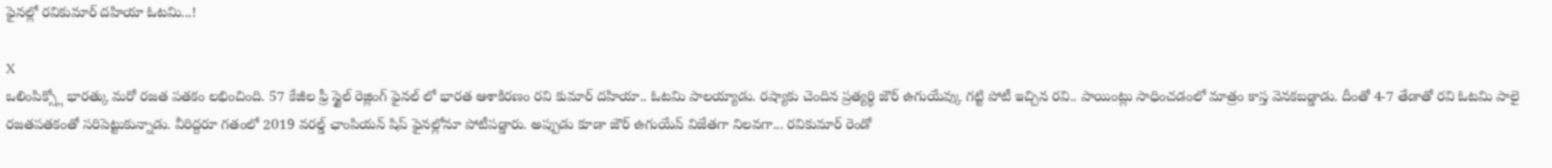ఫైనల్లో రవికుమార్ దహియా ఓటమి...!

X
ఒలింపిక్స్లో భారత్కు మరో రజత పతకం లభించింది. 57 కేజీల ఫ్రీ స్టైల్ రెజ్లింగ్ ఫైనల్ లో భారత ఆశాకిరణం రవి కుమార్ దహియా.. ఓటమి పాలయ్యాడు. రష్యాకు చెందిన ప్రత్యర్థి జౌర్ ఉగుయేవ్కు గట్టి పోటీ ఇచ్చిన రవి.. పాయింట్లు సాధించడంలో మాత్రం కాస్త వెనకబడ్డాడు. దీంతో 4-7 తేడాతో రవి ఓటమి పాలై రజతపతకంతో సరిపెట్టుకున్నాడు. వీరిద్దరూ గతంలో 2019 వరల్డ్ ఛాంపియన్ షిప్ ఫైనల్లోనూ పోటీపడ్డారు. అప్పుడు కూడా జౌర్ ఉగుయేవ్ విజేతగా నిలవగా... రవికుమార్ రెండో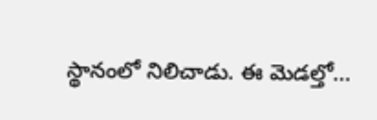స్థానంలో నిలిచాడు. ఈ మెడల్తో...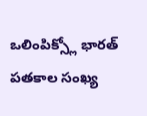ఒలింపిక్స్లో భారత్ పతకాల సంఖ్య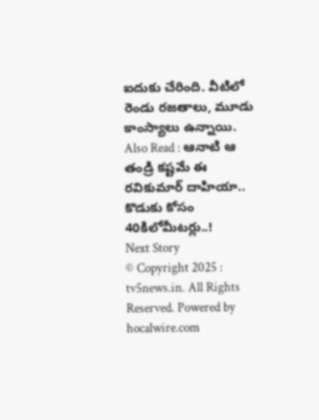ఐదుకు చేరింది. వీటిలో రెండు రజతాలు, మూడు కాంస్యాలు ఉన్నాయి.
Also Read : ఆనాటి ఆ తండ్రి కష్టమే ఈ రవికుమార్ దాహియా.. కొడుకు కోసం 40కిలోమీటర్లు..!
Next Story
© Copyright 2025 : tv5news.in. All Rights Reserved. Powered by hocalwire.com